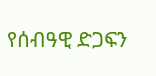የሰብዓዊ ድጋፍን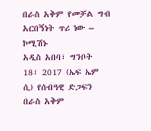በራስ አቅም የመቻል ግብ አርበኝነት ጥሪ ነው – ኮሚሽኑ
አዲስ አበባ፣ ግንቦት 18፣ 2017 (ኤፍ ኤም ሲ) የሰብዓዊ ድጋፍን በራስ አቅም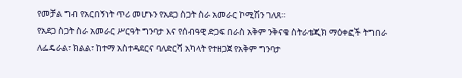የመቻል ግብ የአርበኝነት ጥሪ መሆኑን የአደጋ ስጋት ስራ አመራር ኮሚሽን ገለጸ።
የአደጋ ስጋት ስራ አመራር ሥርዓት ግንባታ እና የሰብዓዊ ድጋፍ በራስ አቅም ንቅናቄ ስትራቴጂክ ማዕቀፎች ትግበራ ለፌዴራል፣ ክልል፣ ከተማ አስተዳደርና ባለድርሻ አካላት የተዘጋጀ የአቅም ግንባታ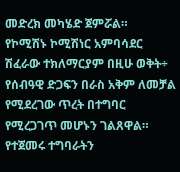መድረክ መካሄድ ጀምሯል።
የኮሚሽኑ ኮሚሽነር አምባሳደር ሽፈራው ተክለማርያም በዚሁ ወቅት÷ የሰብዓዊ ድጋፍን በራስ አቅም ለመቻል የሚደረገው ጥረት በተግባር የሚረጋገጥ መሆኑን ገልጸዋል።
የተጀመሩ ተግባራትን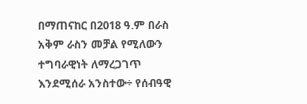በማጠናከር በ2018 ዓ.ም በራስ አቅም ራስን መቻል የሚለውን ተግባራዊነት ለማረጋገጥ እንደሚሰራ አንስተው÷ የሰብዓዊ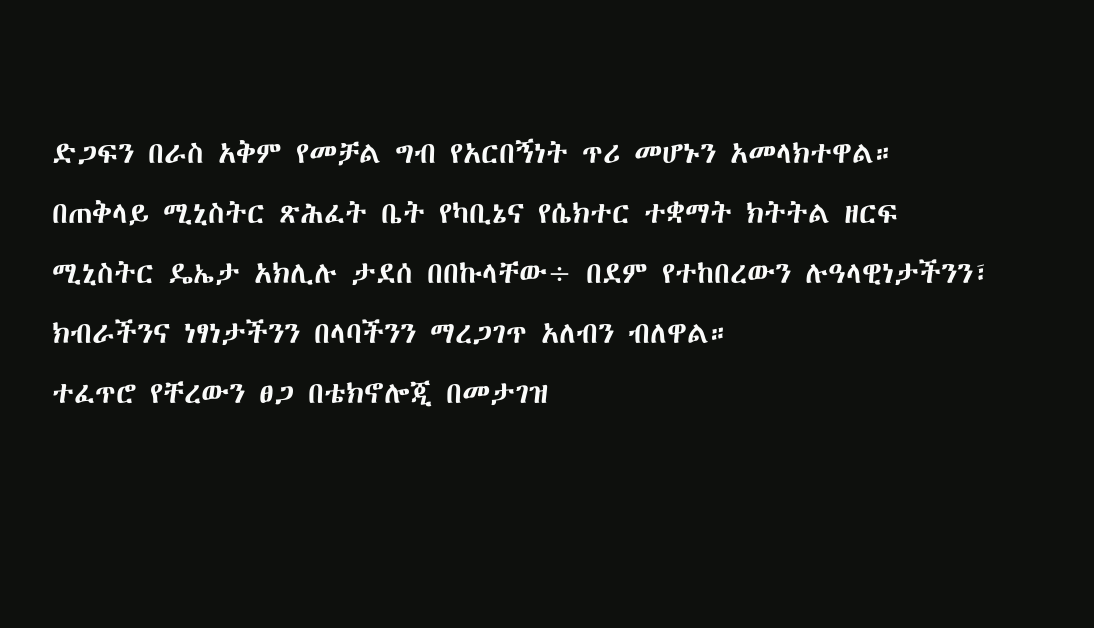ድጋፍን በራስ አቅም የመቻል ግብ የአርበኝነት ጥሪ መሆኑን አመላክተዋል።
በጠቅላይ ሚኒስትር ጽሕፈት ቤት የካቢኔና የሴክተር ተቋማት ክትትል ዘርፍ ሚኒስትር ዴኤታ አክሊሉ ታደሰ በበኩላቸው÷ በደም የተከበረውን ሉዓላዊነታችንን፣ ክብራችንና ነፃነታችንን በላባችንን ማረጋገጥ አለብን ብለዋል።
ተፈጥሮ የቸረውን ፀጋ በቴክኖሎጂ በመታገዝ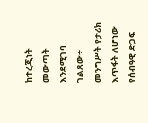ከተረጂነት መውጣት እንደሚገባ ገልጸው÷ መንግሥት የታሪክ እጥፋት ለሆነው የሰብዓዊ ድጋፍ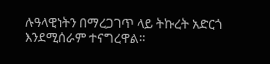ሉዓላዊነትን በማረጋገጥ ላይ ትኩረት አድርጎ እንደሚሰራም ተናግረዋል።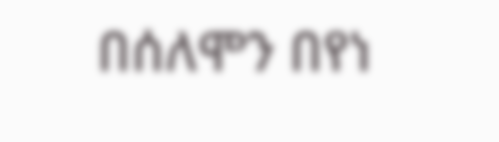በሰለሞን በየነ